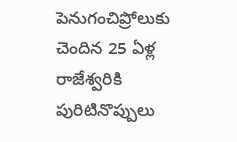పెనుగంచిప్రోలుకు చెందిన 25 ఏళ్ల రాజేశ్వరికి పురిటినొప్పులు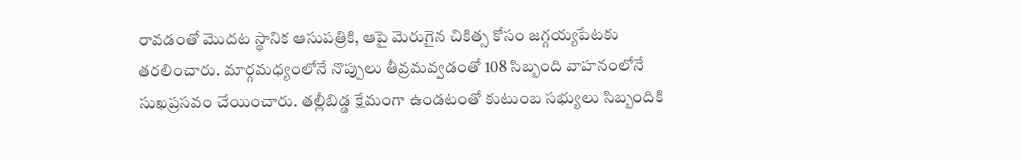రావడంతో మొదట స్థానిక ఆసుపత్రికి, ఆపై మెరుగైన చికిత్స కోసం జగ్గయ్యపేటకు తరలించారు. మార్గమధ్యంలోనే నొప్పులు తీవ్రమవ్వడంతో 108 సిబ్బంది వాహనంలోనే సుఖప్రసవం చేయించారు. తల్లీబిడ్డ క్షేమంగా ఉండటంతో కుటుంబ సభ్యులు సిబ్బందికి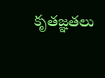కృతజ్ఞతలు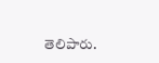తెలిపారు.